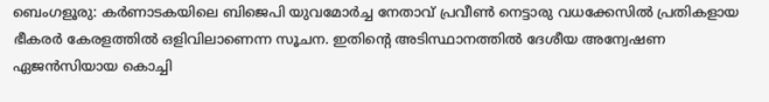ബെംഗളൂരു: കർണാടകയിലെ ബിജെപി യുവമോർച്ച നേതാവ് പ്രവീൺ നെട്ടാരു വധക്കേസിൽ പ്രതികളായ ഭീകരർ കേരളത്തിൽ ഒളിവിലാണെന്ന സൂചന. ഇതിന്റെ അടിസ്ഥാനത്തിൽ ദേശീയ അന്വേഷണ ഏജൻസിയായ കൊച്ചി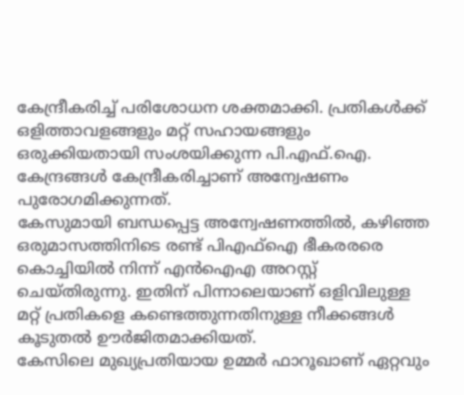കേന്ദ്രീകരിച്ച് പരിശോധന ശക്തമാക്കി. പ്രതികൾക്ക് ഒളിത്താവളങ്ങളും മറ്റ് സഹായങ്ങളും ഒരുക്കിയതായി സംശയിക്കുന്ന പി.എഫ്.ഐ. കേന്ദ്രങ്ങൾ കേന്ദ്രീകരിച്ചാണ് അന്വേഷണം പുരോഗമിക്കുന്നത്.
കേസുമായി ബന്ധപ്പെട്ട അന്വേഷണത്തിൽ, കഴിഞ്ഞ ഒരുമാസത്തിനിടെ രണ്ട് പിഎഫ്ഐ ഭീകരരരെ കൊച്ചിയിൽ നിന്ന് എൻഐഎ അറസ്റ്റ് ചെയ്തിരുന്നു. ഇതിന് പിന്നാലെയാണ് ഒളിവിലുള്ള മറ്റ് പ്രതികളെ കണ്ടെത്തുന്നതിനുള്ള നീക്കങ്ങൾ കൂടുതൽ ഊർജിതമാക്കിയത്.
കേസിലെ മുഖ്യപ്രതിയായ ഉമ്മർ ഫാറൂഖാണ് ഏറ്റവും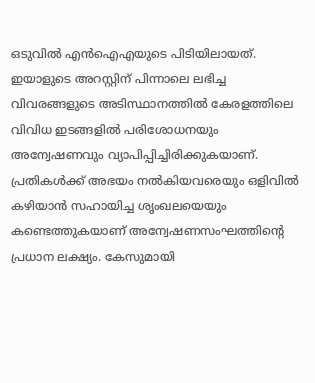ഒടുവിൽ എൻഐഎയുടെ പിടിയിലായത്. ഇയാളുടെ അറസ്റ്റിന് പിന്നാലെ ലഭിച്ച വിവരങ്ങളുടെ അടിസ്ഥാനത്തിൽ കേരളത്തിലെ വിവിധ ഇടങ്ങളിൽ പരിശോധനയും അന്വേഷണവും വ്യാപിപ്പിച്ചിരിക്കുകയാണ്.
പ്രതികൾക്ക് അഭയം നൽകിയവരെയും ഒളിവിൽ കഴിയാൻ സഹായിച്ച ശൃംഖലയെയും കണ്ടെത്തുകയാണ് അന്വേഷണസംഘത്തിന്റെ പ്രധാന ലക്ഷ്യം. കേസുമായി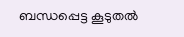ബന്ധപ്പെട്ട കൂടുതൽ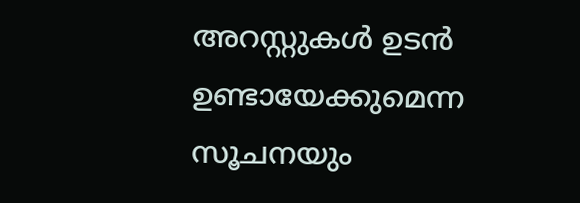അറസ്റ്റുകൾ ഉടൻ ഉണ്ടായേക്കുമെന്ന സൂചനയും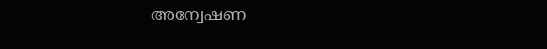അന്വേഷണ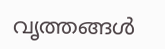വൃത്തങ്ങൾ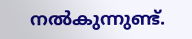നൽകുന്നുണ്ട്.